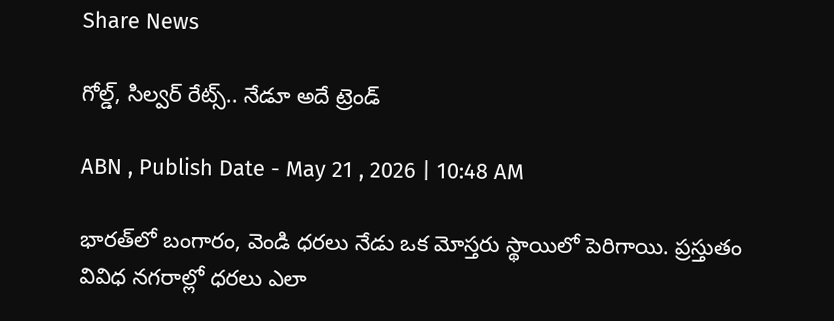Share News

గోల్డ్, సిల్వర్ రేట్స్.. నేడూ అదే ట్రెండ్

ABN , Publish Date - May 21 , 2026 | 10:48 AM

భారత్‌లో బంగారం, వెండి ధరలు నేడు ఒక మోస్తరు స్థాయిలో పెరిగాయి. ప్రస్తుతం వివిధ నగరాల్లో ధరలు ఎలా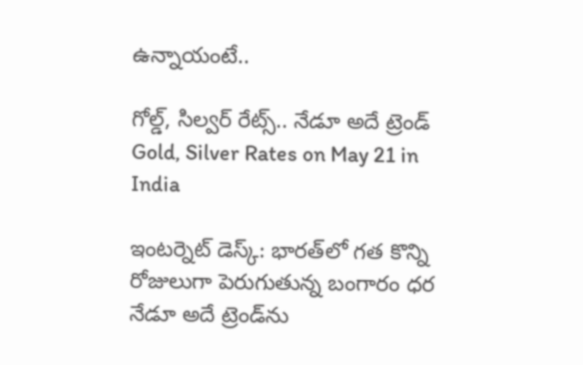ఉన్నాయంటే..

గోల్డ్, సిల్వర్ రేట్స్.. నేడూ అదే ట్రెండ్
Gold, Silver Rates on May 21 in India

ఇంటర్నెట్ డెస్క్: భారత్‌లో గత కొన్ని రోజులుగా పెరుగుతున్న బంగారం ధర నేడూ అదే ట్రెండ్‌ను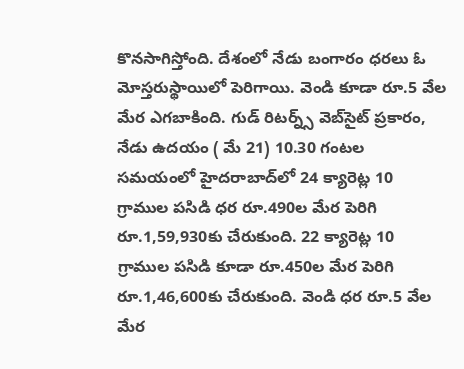కొనసాగిస్తోంది. దేశంలో నేడు బంగారం ధరలు ఓ మోస్తరుస్థాయిలో పెరిగాయి. వెండి కూడా రూ.5 వేల మేర ఎగబాకింది. గుడ్ రిటర్న్స్ వెబ్‌సైట్ ప్రకారం, నేడు ఉదయం ( మే 21) 10.30 గంటల సమయంలో హైదరాబాద్‌లో 24 క్యారెట్ల 10 గ్రాముల పసిడి ధర రూ.490ల మేర పెరిగి రూ.1,59,930కు చేరుకుంది. 22 క్యారెట్ల 10 గ్రాముల పసిడి కూడా రూ.450ల మేర పెరిగి రూ.1,46,600కు చేరుకుంది. వెండి ధర రూ.5 వేల మేర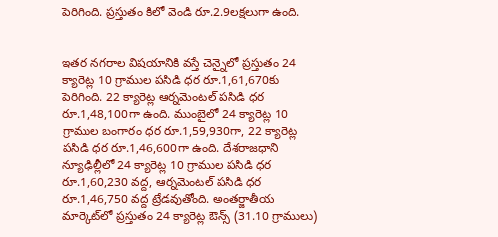పెరిగింది. ప్రస్తుతం కిలో వెండి రూ.2.9లక్షలుగా ఉంది.


ఇతర నగరాల విషయానికి వస్తే చెన్నైలో ప్రస్తుతం 24 క్యారెట్ల 10 గ్రాముల పసిడి ధర రూ.1,61,670కు పెరిగింది. 22 క్యారెట్ల ఆర్నమెంటల్ పసిడి ధర రూ.1,48,100గా ఉంది. ముంబైలో 24 క్యారెట్ల 10 గ్రాముల బంగారం ధర రూ.1,59,930గా, 22 క్యారెట్ల పసిడి ధర రూ.1,46,600గా ఉంది. దేశరాజధాని న్యూఢిల్లీలో 24 క్యారెట్ల 10 గ్రాముల పసిడి ధర రూ.1,60,230 వద్ద, ఆర్నమెంటల్ పసిడి ధర రూ.1,46,750 వద్ద ట్రేడవుతోంది. అంతర్జాతీయ మార్కెట్‌లో ప్రస్తుతం 24 క్యారెట్ల ఔన్స్ (31.10 గ్రాములు)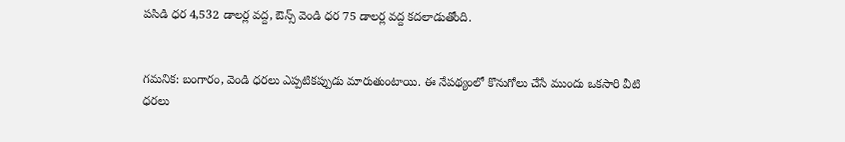పసిడి ధర 4,532 డాలర్ల వద్ద, ఔన్స్ వెండి ధర 75 డాలర్ల వద్ద కదలాడుతోంది.


గమనిక: బంగారం, వెండి ధరలు ఎప్పటికప్పుడు మారుతుంటాయి. ఈ నేపథ్యంలో కొనుగోలు చేసే ముందు ఒకసారి వీటి ధరలు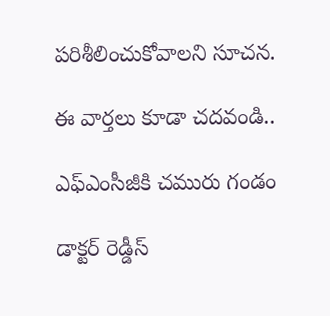పరిశీలించుకోవాలని సూచన.

ఈ వార్తలు కూడా చదవండి..

ఎఫ్‌ఎంసీజీకి చమురు గండం

డాక్టర్‌ రెడ్డీస్‌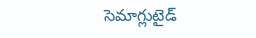సెమాగ్లుటైడ్‌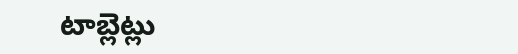టాబ్లెట్లు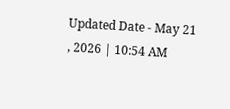Updated Date - May 21 , 2026 | 10:54 AM